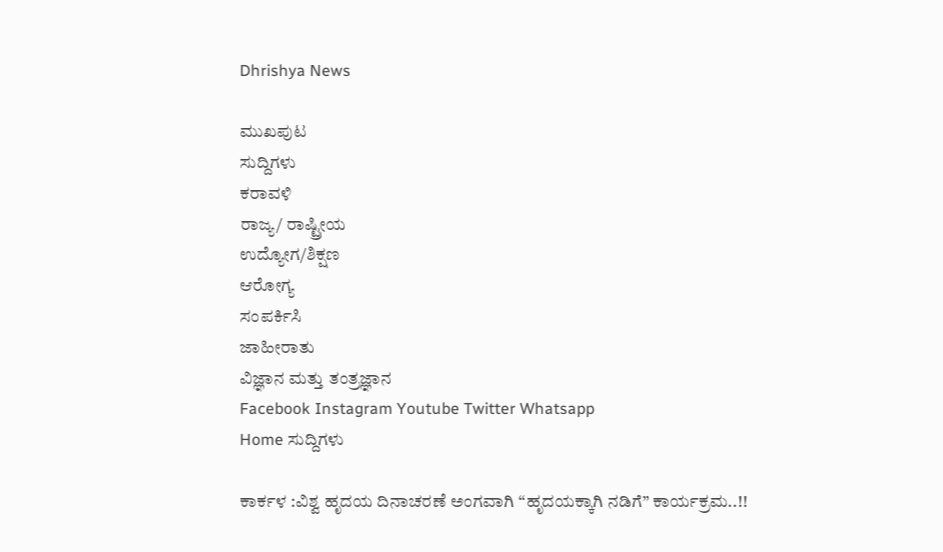Dhrishya News

ಮುಖಪುಟ
ಸುದ್ದಿಗಳು
ಕರಾವಳಿ
ರಾಜ್ಯ/ ರಾಷ್ಟ್ರೀಯ
ಉದ್ಯೋಗ/ಶಿಕ್ಷಣ
ಆರೋಗ್ಯ
ಸಂಪರ್ಕಿಸಿ
ಜಾಹೀರಾತು
ವಿಜ್ಞಾನ ಮತ್ತು ತಂತ್ರಜ್ಞಾನ
Facebook Instagram Youtube Twitter Whatsapp
Home ಸುದ್ದಿಗಳು

ಕಾರ್ಕಳ :ವಿಶ್ವ ಹೃದಯ ದಿನಾಚರಣೆ ಅಂಗವಾಗಿ “ಹೃದಯಕ್ಕಾಗಿ ನಡಿಗೆ” ಕಾರ್ಯಕ್ರಮ..!!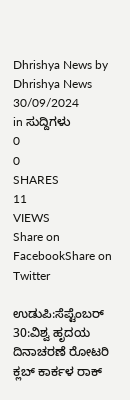Dhrishya News by Dhrishya News
30/09/2024
in ಸುದ್ದಿಗಳು
0
0
SHARES
11
VIEWS
Share on FacebookShare on Twitter

ಉಡುಪಿ:ಸೆಪ್ಟೆಂಬರ್ 30:ವಿಶ್ವ ಹೃದಯ ದಿನಾಚರಣೆ ರೋಟರಿ ಕ್ಲಬ್ ಕಾರ್ಕಳ ರಾಕ್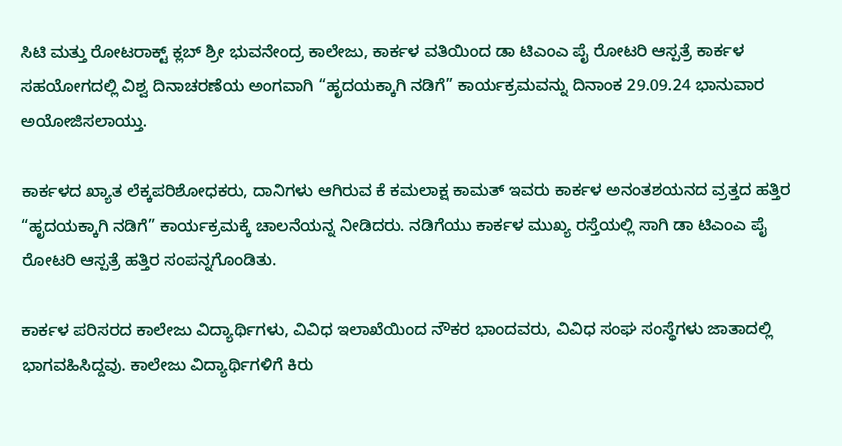ಸಿಟಿ ಮತ್ತು ರೋಟರಾಕ್ಟ್ ಕ್ಲಬ್ ಶ್ರೀ ಭುವನೇಂದ್ರ ಕಾಲೇಜು, ಕಾರ್ಕಳ ವತಿಯಿಂದ ಡಾ ಟಿಎಂಎ ಪೈ ರೋಟರಿ ಆಸ್ಪತ್ರೆ ಕಾರ್ಕಳ ಸಹಯೋಗದಲ್ಲಿ ವಿಶ್ವ ದಿನಾಚರಣೆಯ ಅಂಗವಾಗಿ “ಹೃದಯಕ್ಕಾಗಿ ನಡಿಗೆ” ಕಾರ್ಯಕ್ರಮವನ್ನು ದಿನಾಂಕ 29.09.24 ಭಾನುವಾರ ಅಯೋಜಿಸಲಾಯ್ತು.

ಕಾರ್ಕಳದ ಖ್ಯಾತ ಲೆಕ್ಕಪರಿಶೋಧಕರು, ದಾನಿಗಳು ಆಗಿರುವ ಕೆ ಕಮಲಾಕ್ಷ ಕಾಮತ್ ಇವರು ಕಾರ್ಕಳ ಅನಂತಶಯನದ ವ್ರತ್ತದ ಹತ್ತಿರ “ಹೃದಯಕ್ಕಾಗಿ ನಡಿಗೆ” ಕಾರ್ಯಕ್ರಮಕ್ಕೆ ಚಾಲನೆಯನ್ನ ನೀಡಿದರು. ನಡಿಗೆಯು ಕಾರ್ಕಳ ಮುಖ್ಯ ರಸ್ತೆಯಲ್ಲಿ ಸಾಗಿ ಡಾ ಟಿಎಂಎ ಪೈ ರೋಟರಿ ಆಸ್ಪತ್ರೆ ಹತ್ತಿರ ಸಂಪನ್ನಗೊಂಡಿತು.

ಕಾರ್ಕಳ ಪರಿಸರದ ಕಾಲೇಜು ವಿದ್ಯಾರ್ಥಿಗಳು, ವಿವಿಧ ಇಲಾಖೆಯಿಂದ ನೌಕರ ಭಾಂದವರು, ವಿವಿಧ ಸಂಘ ಸಂಸ್ಥೆಗಳು ಜಾತಾದಲ್ಲಿ ಭಾಗವಹಿಸಿದ್ದವು. ಕಾಲೇಜು ವಿದ್ಯಾರ್ಥಿಗಳಿಗೆ ಕಿರು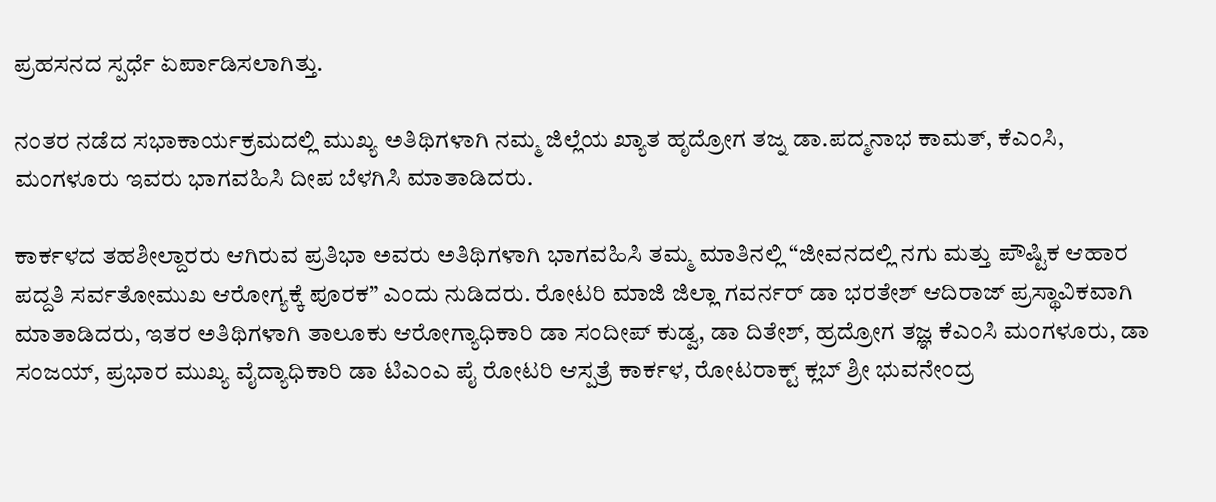ಪ್ರಹಸನದ ಸ್ಪರ್ಧೆ ಏರ್ಪಾಡಿಸಲಾಗಿತ್ತು.

ನಂತರ ನಡೆದ ಸಭಾಕಾರ್ಯಕ್ರಮದಲ್ಲಿ ಮುಖ್ಯ ಅತಿಥಿಗಳಾಗಿ ನಮ್ಮ ಜಿಲ್ಲೆಯ ಖ್ಯಾತ ಹೃದ್ರೋಗ ತಜ್ನ ಡಾ.ಪದ್ಮನಾಭ ಕಾಮತ್, ಕೆಎಂಸಿ, ಮಂಗಳೂರು ಇವರು ಭಾಗವಹಿಸಿ ದೀಪ ಬೆಳಗಿಸಿ ಮಾತಾಡಿದರು.

ಕಾರ್ಕಳದ ತಹಶೀಲ್ದಾರರು ಆಗಿರುವ ಪ್ರತಿಭಾ ಅವರು ಅತಿಥಿಗಳಾಗಿ ಭಾಗವಹಿಸಿ ತಮ್ಮ ಮಾತಿನಲ್ಲಿ “ಜೀವನದಲ್ಲಿ ನಗು ಮತ್ತು ಪೌಷ್ಟಿಕ ಆಹಾರ ಪದ್ದತಿ ಸರ್ವತೋಮುಖ ಆರೋಗ್ಯಕ್ಕೆ ಪೂರಕ” ಎಂದು ನುಡಿದರು. ರೋಟರಿ ಮಾಜಿ ಜಿಲ್ಲಾ ಗವರ್ನರ್ ಡಾ ಭರತೇಶ್ ಆದಿರಾಜ್ ಪ್ರಸ್ಥಾವಿಕವಾಗಿ ಮಾತಾಡಿದರು, ಇತರ ಅತಿಥಿಗಳಾಗಿ ತಾಲೂಕು ಆರೋಗ್ಯಾಧಿಕಾರಿ ಡಾ ಸಂದೀಪ್ ಕುಡ್ವ, ಡಾ ದಿತೇಶ್, ಹ್ರದ್ರೋಗ ತಜ್ಞ ಕೆಎಂಸಿ ಮಂಗಳೂರು, ಡಾ ಸಂಜಯ್, ಪ್ರಭಾರ ಮುಖ್ಯ ವೈದ್ಯಾಧಿಕಾರಿ ಡಾ ಟಿಎಂಎ ಪೈ ರೋಟರಿ ಆಸ್ಪತ್ರೆ ಕಾರ್ಕಳ, ರೋಟರಾಕ್ಟ್ ಕ್ಲಬ್ ಶ್ರೀ ಭುವನೇಂದ್ರ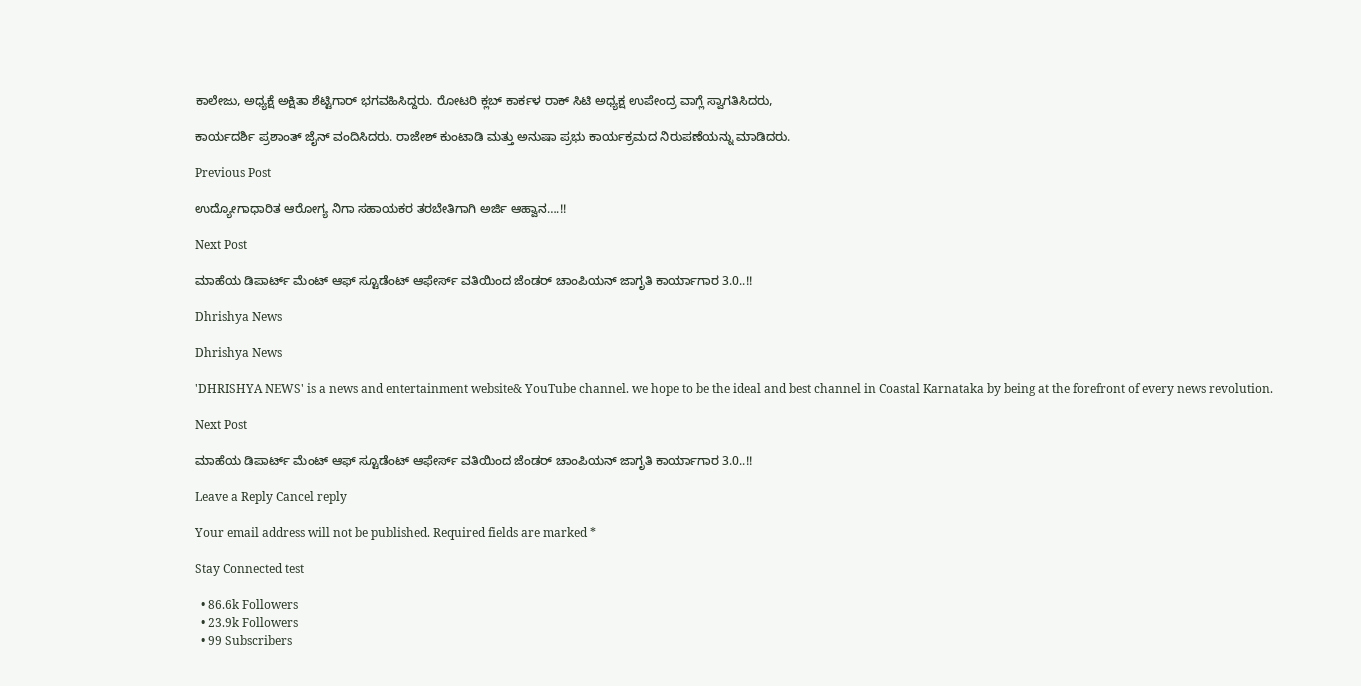ಕಾಲೇಜು, ಅಧ್ಯಕ್ಷೆ ಅಕ್ಷಿತಾ ಶೆಟ್ಟಿಗಾರ್ ಭಗವಹಿಸಿದ್ದರು. ರೋಟರಿ ಕ್ಲಬ್ ಕಾರ್ಕಳ ರಾಕ್ ಸಿಟಿ ಅಧ್ಯಕ್ಷ ಉಪೇಂದ್ರ ವಾಗ್ಲೆ ಸ್ವಾಗತಿಸಿದರು,

ಕಾರ್ಯದರ್ಶಿ ಪ್ರಶಾಂತ್ ಜೈನ್ ವಂದಿಸಿದರು. ರಾಜೇಶ್ ಕುಂಟಾಡಿ ಮತ್ತು ಅನುಷಾ ಪ್ರಭು ಕಾರ್ಯಕ್ರಮದ ನಿರುಪಣೆಯನ್ನು ಮಾಡಿದರು.

Previous Post

ಉದ್ಯೋಗಾಧಾರಿತ ಆರೋಗ್ಯ ನಿಗಾ ಸಹಾಯಕರ ತರಬೇತಿಗಾಗಿ ಅರ್ಜಿ ಆಹ್ವಾನ….!!

Next Post

ಮಾಹೆಯ ಡಿಪಾರ್ಟ್ ಮೆಂಟ್‌ ಆಫ್‌ ಸ್ಟೂಡೆಂಟ್‌ ಆಫೇರ್ಸ್‌ ವತಿಯಿಂದ ಜೆಂಡರ್ ಚಾಂಪಿಯನ್ ಜಾಗೃತಿ ಕಾರ್ಯಾಗಾರ 3.0..!!

Dhrishya News

Dhrishya News

'DHRISHYA NEWS' is a news and entertainment website& YouTube channel. we hope to be the ideal and best channel in Coastal Karnataka by being at the forefront of every news revolution.

Next Post

ಮಾಹೆಯ ಡಿಪಾರ್ಟ್ ಮೆಂಟ್‌ ಆಫ್‌ ಸ್ಟೂಡೆಂಟ್‌ ಆಫೇರ್ಸ್‌ ವತಿಯಿಂದ ಜೆಂಡರ್ ಚಾಂಪಿಯನ್ ಜಾಗೃತಿ ಕಾರ್ಯಾಗಾರ 3.0..!!

Leave a Reply Cancel reply

Your email address will not be published. Required fields are marked *

Stay Connected test

  • 86.6k Followers
  • 23.9k Followers
  • 99 Subscribers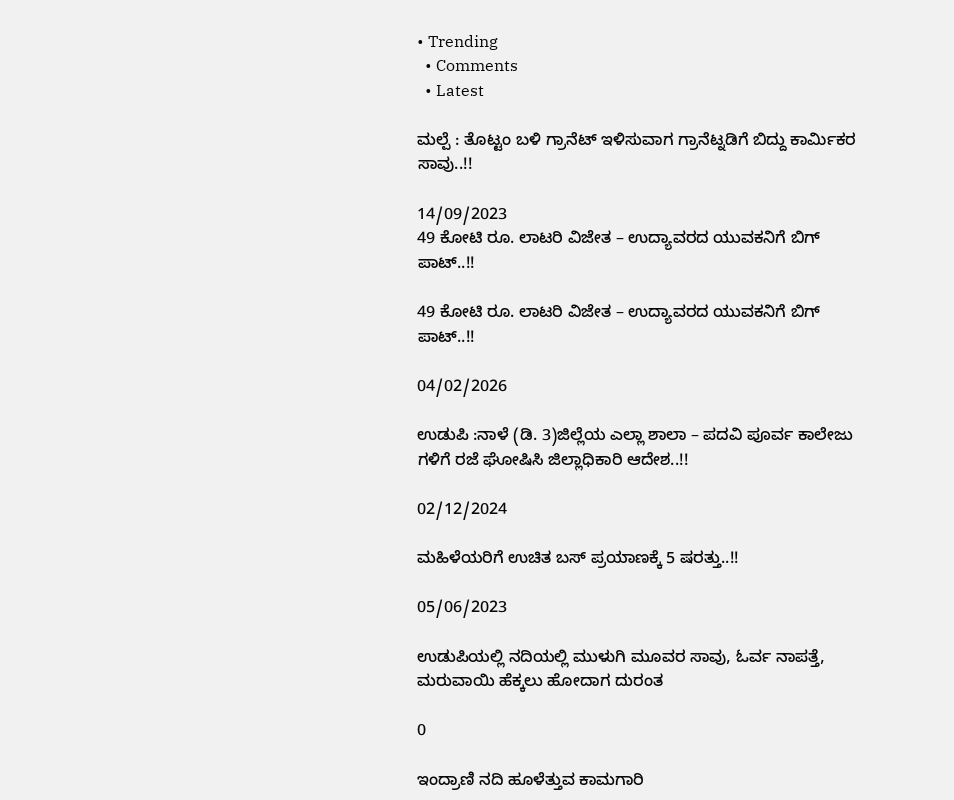• Trending
  • Comments
  • Latest

ಮಲ್ಪೆ : ತೊಟ್ಟಂ ಬಳಿ ಗ್ರಾನೆಟ್ ಇಳಿಸುವಾಗ ಗ್ರಾನೆಟ್ನಡಿಗೆ ಬಿದ್ದು ಕಾರ್ಮಿಕರ ಸಾವು..!!

14/09/2023
49 ಕೋಟಿ ರೂ. ಲಾಟರಿ ವಿಜೇತ – ಉದ್ಯಾವರದ ಯುವಕನಿಗೆ ಬಿಗ್ ಪಾಟ್..!!

49 ಕೋಟಿ ರೂ. ಲಾಟರಿ ವಿಜೇತ – ಉದ್ಯಾವರದ ಯುವಕನಿಗೆ ಬಿಗ್ ಪಾಟ್..!!

04/02/2026

ಉಡುಪಿ :ನಾಳೆ (ಡಿ. 3)ಜಿಲ್ಲೆಯ ಎಲ್ಲಾ ಶಾಲಾ – ಪದವಿ ಪೂರ್ವ ಕಾಲೇಜು ಗಳಿಗೆ ರಜೆ ಘೋಷಿಸಿ ಜಿಲ್ಲಾಧಿಕಾರಿ ಆದೇಶ..!!

02/12/2024

ಮಹಿಳೆಯರಿಗೆ ಉಚಿತ ಬಸ್ ಪ್ರಯಾಣಕ್ಕೆ 5 ಷರತ್ತು..!!

05/06/2023

ಉಡುಪಿಯಲ್ಲಿ ನದಿಯಲ್ಲಿ ಮುಳುಗಿ ಮೂವರ ಸಾವು, ಓರ್ವ ನಾಪತ್ತೆ, ಮರುವಾಯಿ ಹೆಕ್ಕಲು ಹೋದಾಗ ದುರಂತ

0

ಇಂದ್ರಾಣಿ ನದಿ ಹೂಳೆತ್ತುವ ಕಾಮಗಾರಿ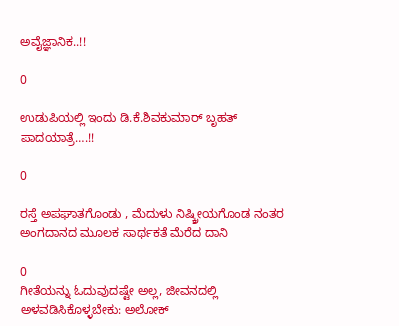ಅವೈಜ್ಞಾನಿಕ..!!

0

ಉಡುಪಿಯಲ್ಲಿ ಇಂದು ಡಿ.ಕೆ.ಶಿವಕುಮಾರ್‌ ಬೃಹತ್ ಪಾದಯಾತ್ರೆ….!!

0

ರಸ್ತೆ ಅಪಘಾತಗೊಂಡು , ಮೆದುಳು ನಿಷ್ಕ್ರೀಯಗೊಂಡ ನಂತರ ಅಂಗದಾನದ ಮೂಲಕ ಸಾರ್ಥಕತೆ ಮೆರೆದ ದಾನಿ

0
ಗೀತೆಯನ್ನು ಓದುವುದಷ್ಟೇ ಅಲ್ಲ, ಜೀವನದಲ್ಲಿ ಅಳವಡಿಸಿಕೊಳ್ಳಬೇಕು: ಅಲೋಕ್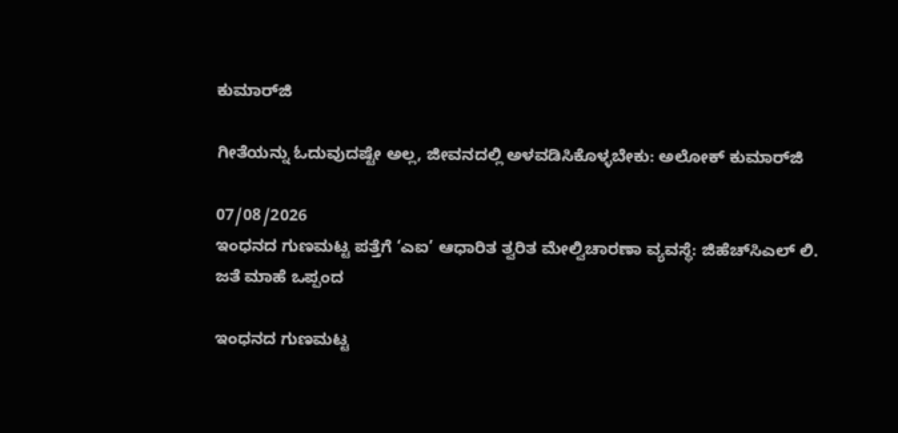ಕುಮಾರ್‌ಜಿ

ಗೀತೆಯನ್ನು ಓದುವುದಷ್ಟೇ ಅಲ್ಲ, ಜೀವನದಲ್ಲಿ ಅಳವಡಿಸಿಕೊಳ್ಳಬೇಕು: ಅಲೋಕ್ ಕುಮಾರ್‌ಜಿ

07/08/2026
ಇಂಧನದ ಗುಣಮಟ್ಟ ಪತ್ತೆಗೆ ‘ಎಐ’ ಆಧಾರಿತ ತ್ವರಿತ ಮೇಲ್ವಿಚಾರಣಾ ವ್ಯವಸ್ಥೆ: ಜಿಹೆಚ್‌ಸಿಎಲ್ ಲಿ. ಜತೆ ಮಾಹೆ ಒಪ್ಪಂದ

ಇಂಧನದ ಗುಣಮಟ್ಟ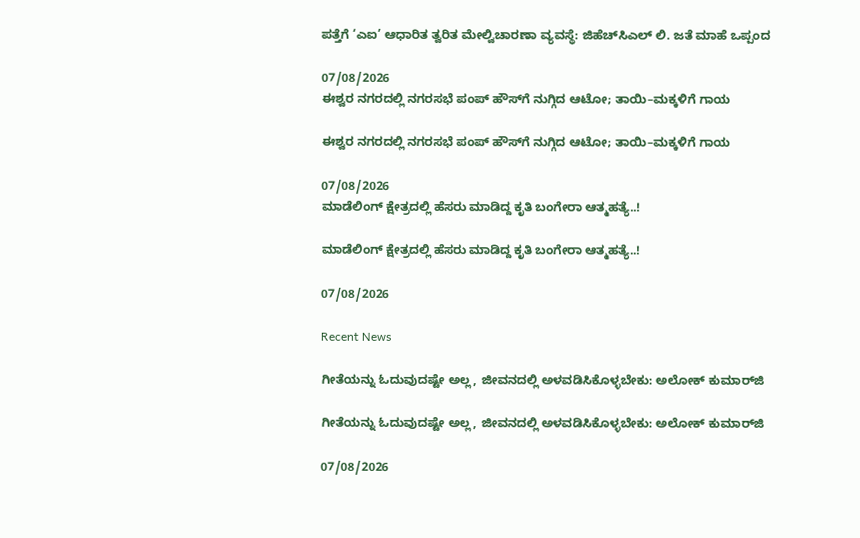ಪತ್ತೆಗೆ ‘ಎಐ’ ಆಧಾರಿತ ತ್ವರಿತ ಮೇಲ್ವಿಚಾರಣಾ ವ್ಯವಸ್ಥೆ: ಜಿಹೆಚ್‌ಸಿಎಲ್ ಲಿ. ಜತೆ ಮಾಹೆ ಒಪ್ಪಂದ

07/08/2026
ಈಶ್ವರ ನಗರದಲ್ಲಿ ನಗರಸಭೆ ಪಂಪ್‌ ಹೌಸ್‌ಗೆ ನುಗ್ಗಿದ ಆಟೋ; ತಾಯಿ–ಮಕ್ಕಳಿಗೆ ಗಾಯ

ಈಶ್ವರ ನಗರದಲ್ಲಿ ನಗರಸಭೆ ಪಂಪ್‌ ಹೌಸ್‌ಗೆ ನುಗ್ಗಿದ ಆಟೋ; ತಾಯಿ–ಮಕ್ಕಳಿಗೆ ಗಾಯ

07/08/2026
ಮಾಡೆಲಿಂಗ್ ಕ್ಷೇತ್ರದಲ್ಲಿ ಹೆಸರು ಮಾಡಿದ್ದ ಕೃತಿ ಬಂಗೇರಾ ಆತ್ಮಹತ್ಯೆ..!

ಮಾಡೆಲಿಂಗ್ ಕ್ಷೇತ್ರದಲ್ಲಿ ಹೆಸರು ಮಾಡಿದ್ದ ಕೃತಿ ಬಂಗೇರಾ ಆತ್ಮಹತ್ಯೆ..!

07/08/2026

Recent News

ಗೀತೆಯನ್ನು ಓದುವುದಷ್ಟೇ ಅಲ್ಲ, ಜೀವನದಲ್ಲಿ ಅಳವಡಿಸಿಕೊಳ್ಳಬೇಕು: ಅಲೋಕ್ ಕುಮಾರ್‌ಜಿ

ಗೀತೆಯನ್ನು ಓದುವುದಷ್ಟೇ ಅಲ್ಲ, ಜೀವನದಲ್ಲಿ ಅಳವಡಿಸಿಕೊಳ್ಳಬೇಕು: ಅಲೋಕ್ ಕುಮಾರ್‌ಜಿ

07/08/2026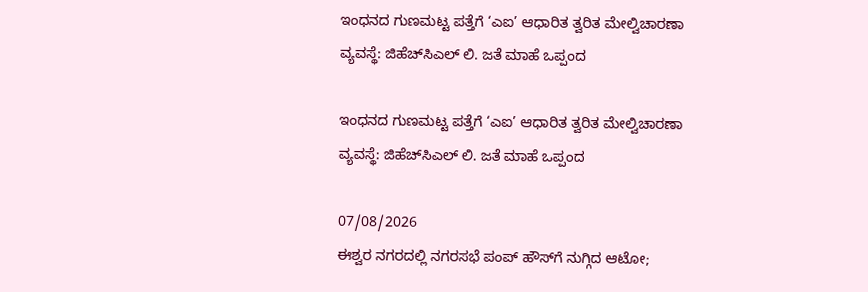ಇಂಧನದ ಗುಣಮಟ್ಟ ಪತ್ತೆಗೆ ‘ಎಐ’ ಆಧಾರಿತ ತ್ವರಿತ ಮೇಲ್ವಿಚಾರಣಾ ವ್ಯವಸ್ಥೆ: ಜಿಹೆಚ್‌ಸಿಎಲ್ ಲಿ. ಜತೆ ಮಾಹೆ ಒಪ್ಪಂದ

ಇಂಧನದ ಗುಣಮಟ್ಟ ಪತ್ತೆಗೆ ‘ಎಐ’ ಆಧಾರಿತ ತ್ವರಿತ ಮೇಲ್ವಿಚಾರಣಾ ವ್ಯವಸ್ಥೆ: ಜಿಹೆಚ್‌ಸಿಎಲ್ ಲಿ. ಜತೆ ಮಾಹೆ ಒಪ್ಪಂದ

07/08/2026
ಈಶ್ವರ ನಗರದಲ್ಲಿ ನಗರಸಭೆ ಪಂಪ್‌ ಹೌಸ್‌ಗೆ ನುಗ್ಗಿದ ಆಟೋ;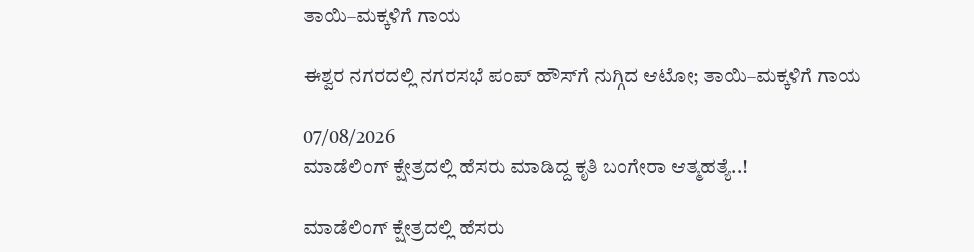ತಾಯಿ–ಮಕ್ಕಳಿಗೆ ಗಾಯ

ಈಶ್ವರ ನಗರದಲ್ಲಿ ನಗರಸಭೆ ಪಂಪ್‌ ಹೌಸ್‌ಗೆ ನುಗ್ಗಿದ ಆಟೋ; ತಾಯಿ–ಮಕ್ಕಳಿಗೆ ಗಾಯ

07/08/2026
ಮಾಡೆಲಿಂಗ್ ಕ್ಷೇತ್ರದಲ್ಲಿ ಹೆಸರು ಮಾಡಿದ್ದ ಕೃತಿ ಬಂಗೇರಾ ಆತ್ಮಹತ್ಯೆ..!

ಮಾಡೆಲಿಂಗ್ ಕ್ಷೇತ್ರದಲ್ಲಿ ಹೆಸರು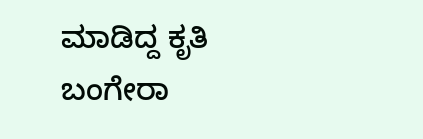ಮಾಡಿದ್ದ ಕೃತಿ ಬಂಗೇರಾ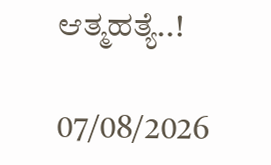ಆತ್ಮಹತ್ಯೆ..!

07/08/2026